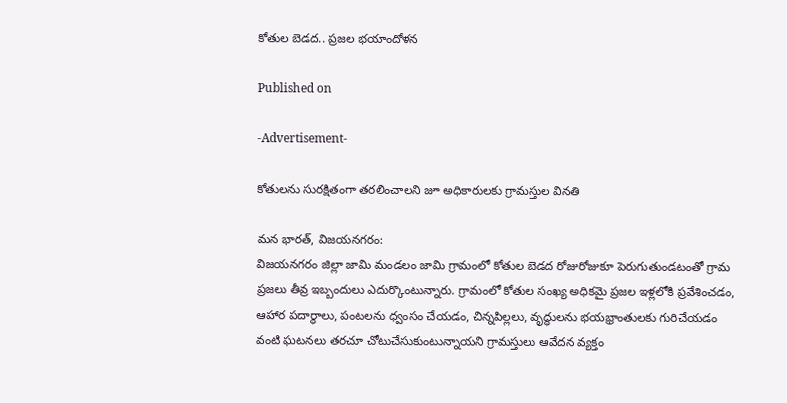కోతుల బెడద.. ప్రజల భయాందోళన

Published on

-Advertisement-

కోతులను సురక్షితంగా తరలించాలని జూ అధికారులకు గ్రామస్తుల వినతి

మన భారత్, విజయనగరం:
విజయనగరం జిల్లా జామి మండలం జామి గ్రామంలో కోతుల బెడద రోజురోజుకూ పెరుగుతుండటంతో గ్రామ ప్రజలు తీవ్ర ఇబ్బందులు ఎదుర్కొంటున్నారు. గ్రామంలో కోతుల సంఖ్య అధికమై ప్రజల ఇళ్లలోకి ప్రవేశించడం, ఆహార పదార్థాలు, పంటలను ధ్వంసం చేయడం, చిన్నపిల్లలు, వృద్ధులను భయభ్రాంతులకు గురిచేయడం వంటి ఘటనలు తరచూ చోటుచేసుకుంటున్నాయని గ్రామస్తులు ఆవేదన వ్యక్తం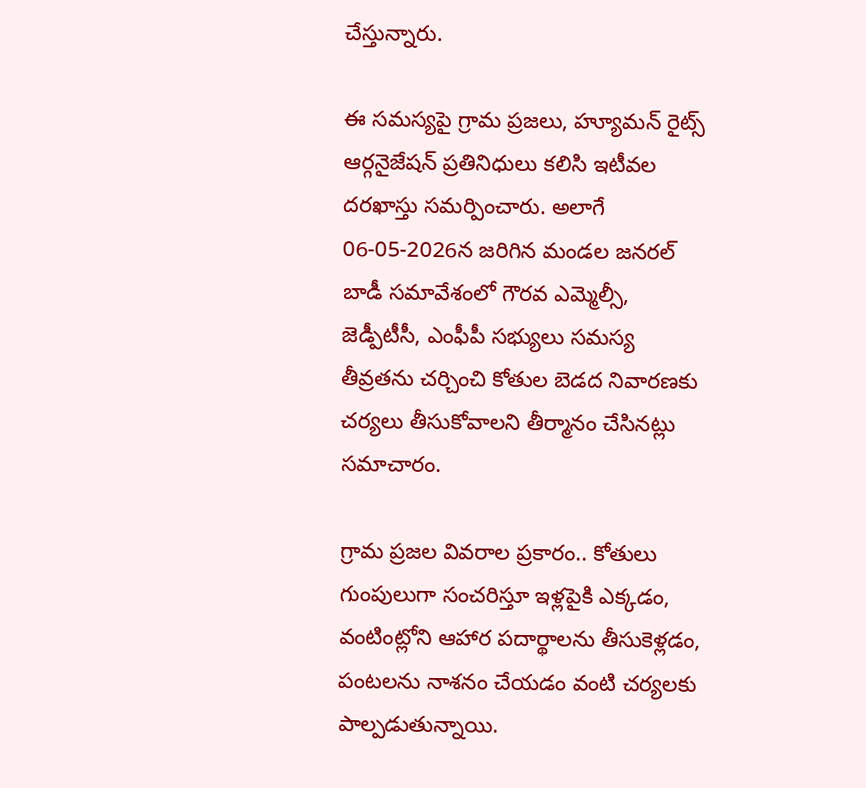చేస్తున్నారు.

ఈ సమస్యపై గ్రామ ప్రజలు, హ్యూమన్ రైట్స్ ఆర్గనైజేషన్ ప్రతినిధులు కలిసి ఇటీవల దరఖాస్తు సమర్పించారు. అలాగే 06-05-2026న జరిగిన మండల జనరల్ బాడీ సమావేశంలో గౌరవ ఎమ్మెల్సీ, జెడ్పీటీసీ, ఎంఫీపీ సభ్యులు సమస్య తీవ్రతను చర్చించి కోతుల బెడద నివారణకు చర్యలు తీసుకోవాలని తీర్మానం చేసినట్లు సమాచారం.

గ్రామ ప్రజల వివరాల ప్రకారం.. కోతులు గుంపులుగా సంచరిస్తూ ఇళ్లపైకి ఎక్కడం, వంటింట్లోని ఆహార పదార్థాలను తీసుకెళ్లడం, పంటలను నాశనం చేయడం వంటి చర్యలకు పాల్పడుతున్నాయి.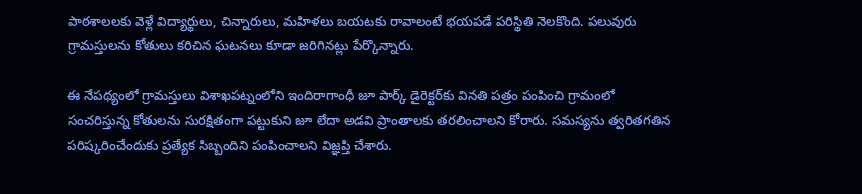పాఠశాలలకు వెళ్లే విద్యార్థులు, చిన్నారులు, మహిళలు బయటకు రావాలంటే భయపడే పరిస్థితి నెలకొంది. పలువురు గ్రామస్తులను కోతులు కరిచిన ఘటనలు కూడా జరిగినట్లు పేర్కొన్నారు.

ఈ నేపథ్యంలో గ్రామస్తులు విశాఖపట్నంలోని ఇందిరాగాంధీ జూ పార్క్ డైరెక్టర్‌కు వినతి పత్రం పంపించి గ్రామంలో సంచరిస్తున్న కోతులను సురక్షితంగా పట్టుకుని జూ లేదా అడవి ప్రాంతాలకు తరలించాలని కోరారు. సమస్యను త్వరితగతిన పరిష్కరించేందుకు ప్రత్యేక సిబ్బందిని పంపించాలని విజ్ఞప్తి చేశారు.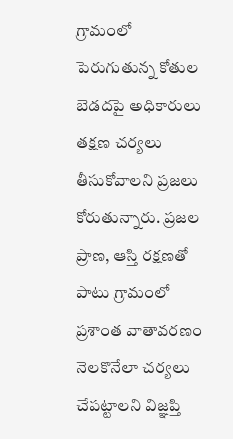గ్రామంలో పెరుగుతున్న కోతుల బెడదపై అధికారులు తక్షణ చర్యలు తీసుకోవాలని ప్రజలు కోరుతున్నారు. ప్రజల ప్రాణ, ఆస్తి రక్షణతో పాటు గ్రామంలో ప్రశాంత వాతావరణం నెలకొనేలా చర్యలు చేపట్టాలని విజ్ఞప్తి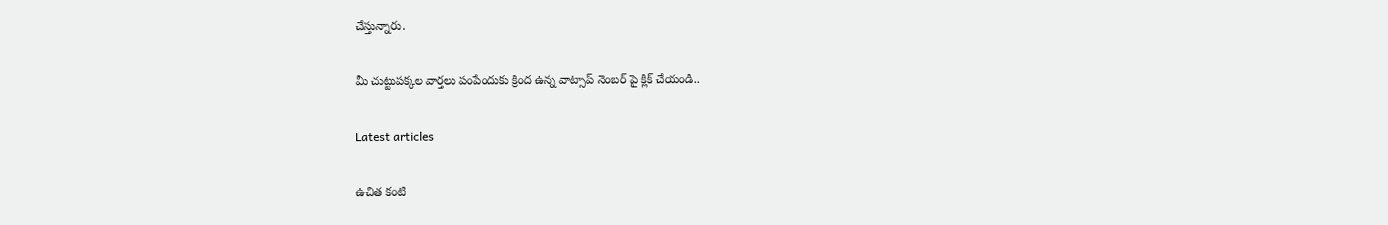చేస్తున్నారు.

మీ చుట్టుపక్కల వార్తలు పంపేందుకు క్రింద ఉన్న వాట్సాప్ నెంబర్ పై క్లిక్ చేయండి..

Latest articles

ఉచిత కంటి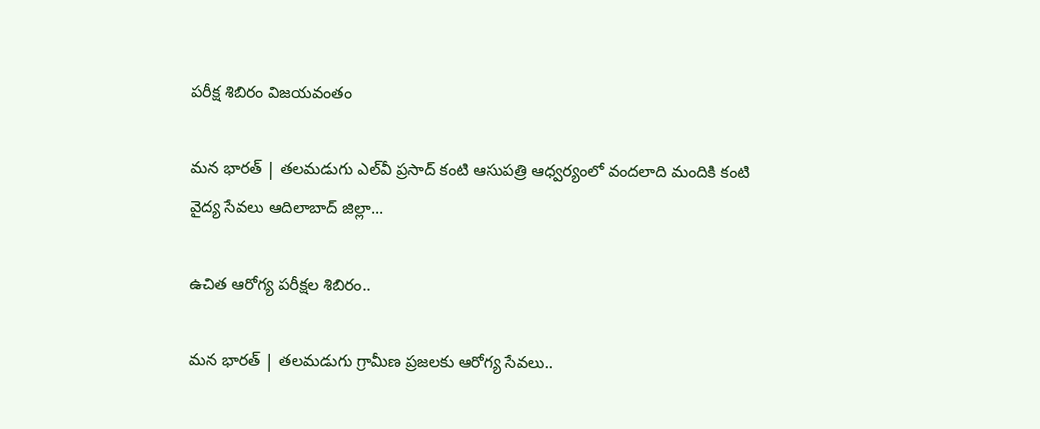పరీక్ష శిబిరం విజయవంతం

మన భారత్ | తలమడుగు ఎల్‌వీ ప్రసాద్ కంటి ఆసుపత్రి ఆధ్వర్యంలో వందలాది మందికి కంటి వైద్య సేవలు ఆదిలాబాద్ జిల్లా...

ఉచిత ఆరోగ్య పరీక్షల శిబిరం..

మన భారత్ | తలమడుగు గ్రామీణ ప్రజలకు ఆరోగ్య సేవలు..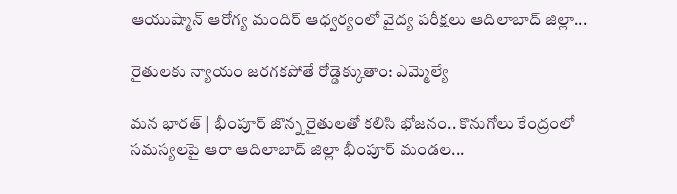ఆయుష్మాన్ ఆరోగ్య మందిర్ ఆధ్వర్యంలో వైద్య పరీక్షలు ఆదిలాబాద్ జిల్లా...

రైతులకు న్యాయం జరగకపోతే రోడ్డెక్కుతాం: ఎమ్మెల్యే

మన భారత్ | భీంపూర్ జొన్న రైతులతో కలిసి భోజనం.. కొనుగోలు కేంద్రంలో సమస్యలపై ఆరా ఆదిలాబాద్ జిల్లా భీంపూర్ మండల...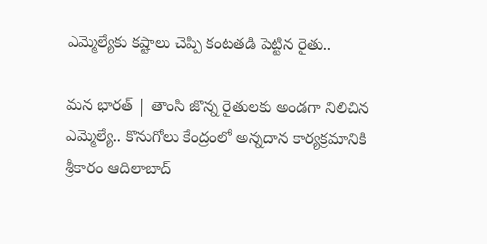ఎమ్మెల్యేకు కష్టాలు చెప్పి కంటతడి పెట్టిన రైతు..

మన భారత్ | తాంసి జొన్న రైతులకు అండగా నిలిచిన ఎమ్మెల్యే.. కొనుగోలు కేంద్రంలో అన్నదాన కార్యక్రమానికి శ్రీకారం ఆదిలాబాద్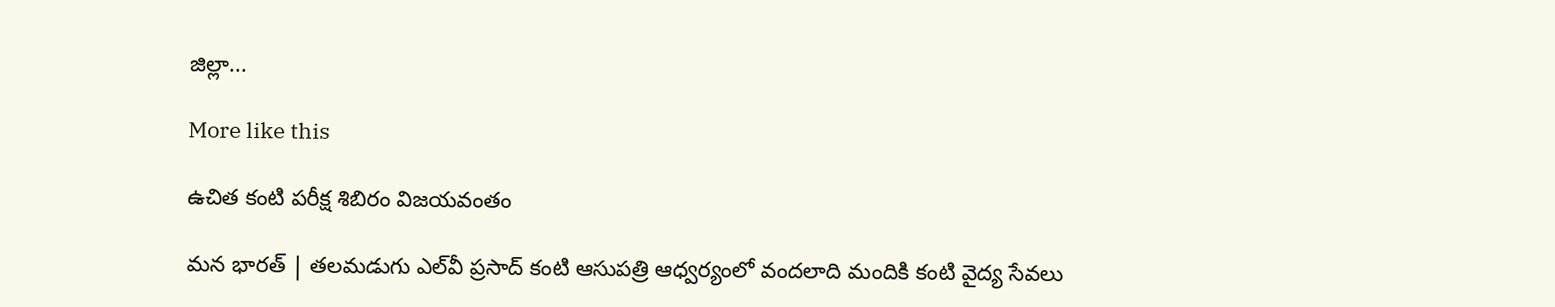జిల్లా...

More like this

ఉచిత కంటి పరీక్ష శిబిరం విజయవంతం

మన భారత్ | తలమడుగు ఎల్‌వీ ప్రసాద్ కంటి ఆసుపత్రి ఆధ్వర్యంలో వందలాది మందికి కంటి వైద్య సేవలు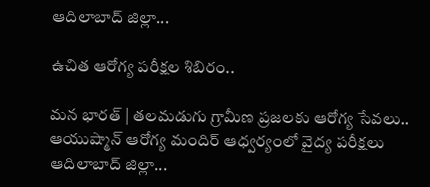ఆదిలాబాద్ జిల్లా...

ఉచిత ఆరోగ్య పరీక్షల శిబిరం..

మన భారత్ | తలమడుగు గ్రామీణ ప్రజలకు ఆరోగ్య సేవలు.. ఆయుష్మాన్ ఆరోగ్య మందిర్ ఆధ్వర్యంలో వైద్య పరీక్షలు ఆదిలాబాద్ జిల్లా...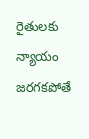రైతులకు న్యాయం జరగకపోతే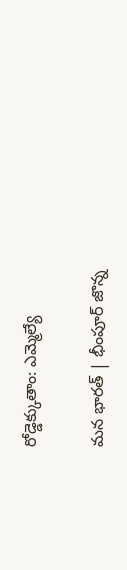రోడ్డెక్కుతాం: ఎమ్మెల్యే

మన భారత్ | భీంపూర్ జొన్న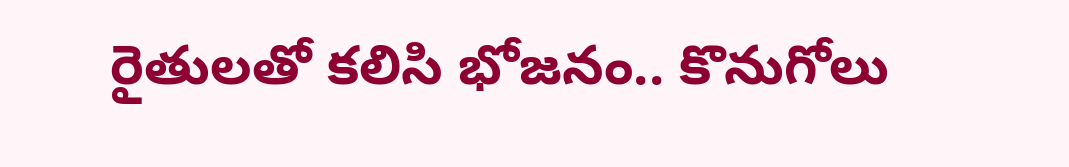రైతులతో కలిసి భోజనం.. కొనుగోలు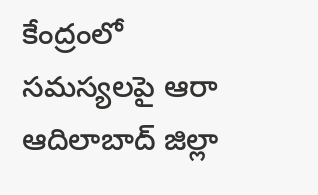కేంద్రంలో సమస్యలపై ఆరా ఆదిలాబాద్ జిల్లా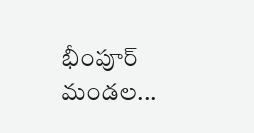భీంపూర్ మండల...